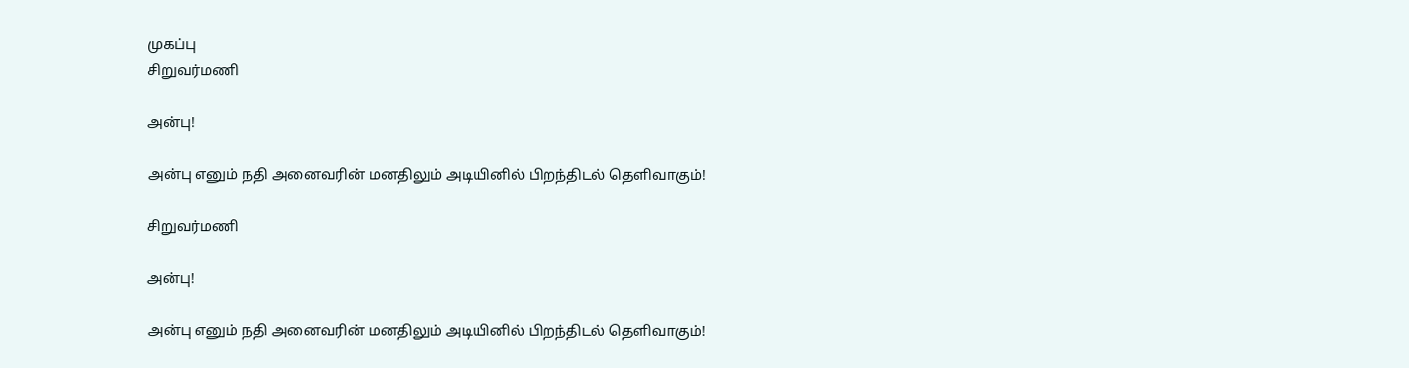முகப்பு
சிறுவர்மணி

அன்பு!

அன்பு எனும் நதி அனைவரின் மனதிலும் அடியினில் பிறந்திடல் தெளிவாகும்!

சிறுவர்மணி

அன்பு!

அன்பு எனும் நதி அனைவரின் மனதிலும் அடியினில் பிறந்திடல் தெளிவாகும்!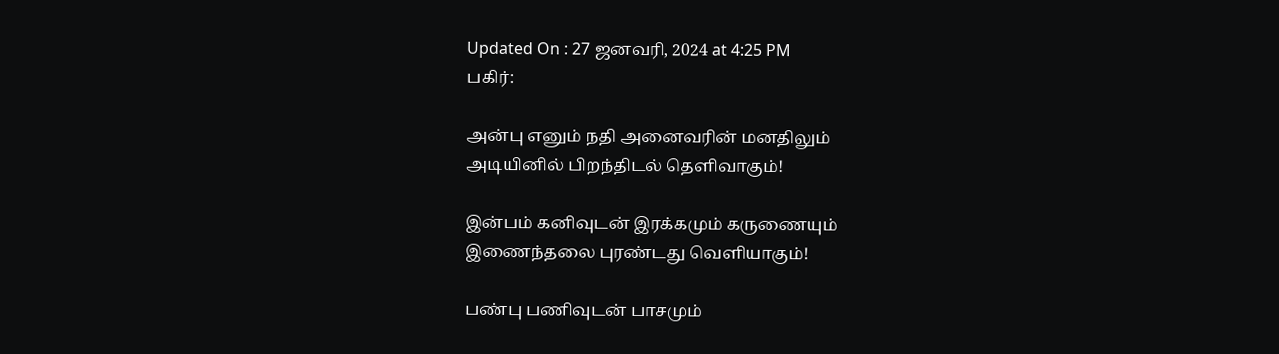Updated On : 27 ஜனவரி, 2024 at 4:25 PM
பகிர்:

அன்பு எனும் நதி அனைவரின் மனதிலும்
அடியினில் பிறந்திடல் தெளிவாகும்!

இன்பம் கனிவுடன் இரக்கமும் கருணையும்
இணைந்தலை புரண்டது வெளியாகும்!

பண்பு பணிவுடன் பாசமும்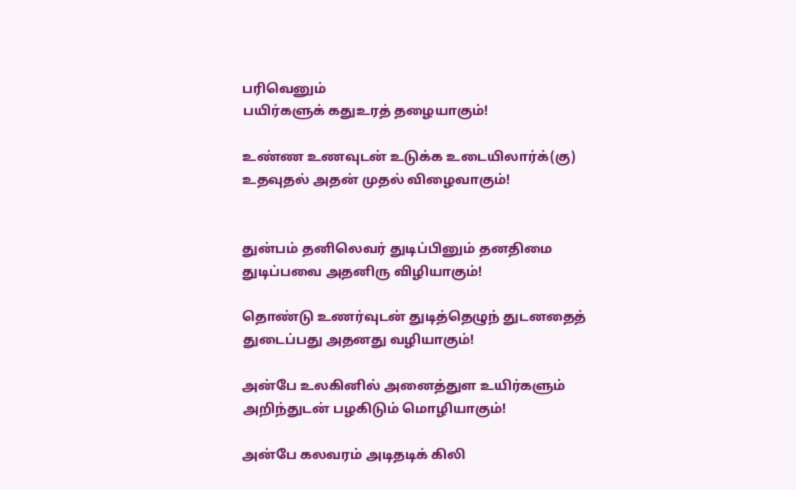பரிவெனும்
பயிர்களுக் கதுஉரத் தழையாகும்!

உண்ண உணவுடன் உடுக்க உடையிலார்க்(கு)
உதவுதல் அதன் முதல் விழைவாகும்!


துன்பம் தனிலெவர் துடிப்பினும் தனதிமை
துடிப்பவை அதனிரு விழியாகும்!

தொண்டு உணர்வுடன் துடித்தெழுந் துடனதைத்
துடைப்பது அதனது வழியாகும்!

அன்பே உலகினில் அனைத்துள உயிர்களும்
அறிந்துடன் பழகிடும் மொழியாகும்!

அன்பே கலவரம் அடிதடிக் கிலி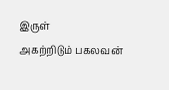இருள்
அகற்றிடும் பகலவன்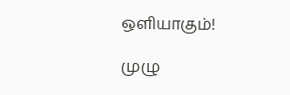ஒளியாகும்!

முழு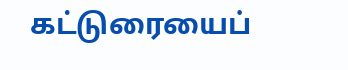கட்டுரையைப்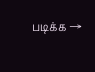படிக்க →